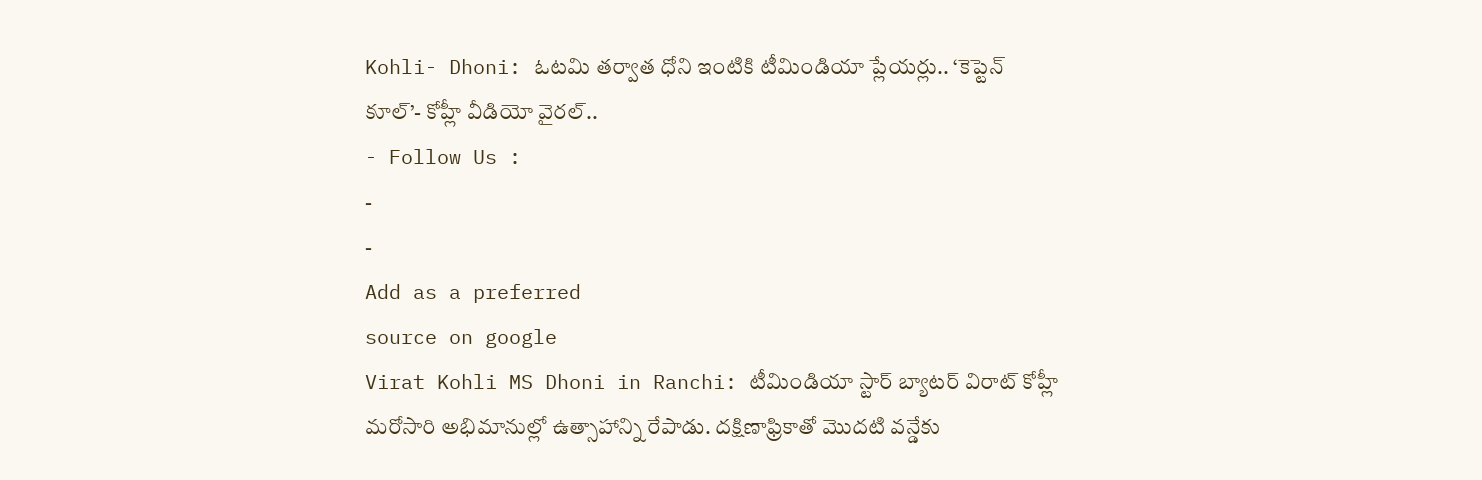Kohli- Dhoni: ఓటమి తర్వాత ధోని ఇంటికి టీమిండియా ప్లేయర్లు.. ‘కెప్టెన్ కూల్’- కోహ్లీ వీడియో వైరల్..
- Follow Us :
-
-
Add as a preferred
source on google
Virat Kohli MS Dhoni in Ranchi: టీమిండియా స్టార్ బ్యాటర్ విరాట్ కోహ్లీ మరోసారి అభిమానుల్లో ఉత్సాహాన్ని రేపాడు. దక్షిణాఫ్రికాతో మొదటి వన్డేకు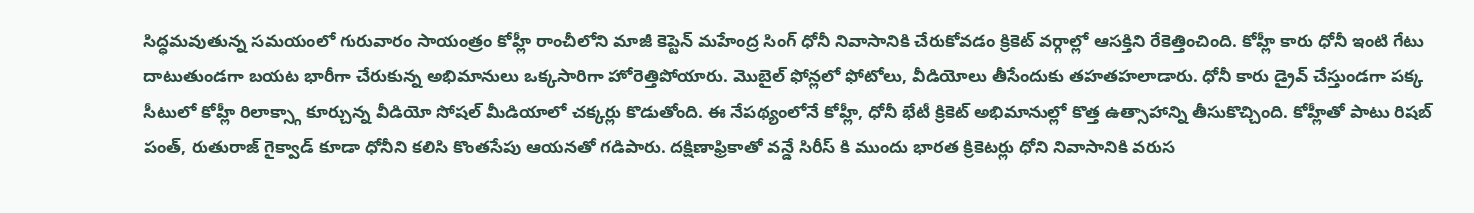సిద్ధమవుతున్న సమయంలో గురువారం సాయంత్రం కోహ్లీ రాంచీలోని మాజీ కెప్టెన్ మహేంద్ర సింగ్ ధోనీ నివాసానికి చేరుకోవడం క్రికెట్ వర్గాల్లో ఆసక్తిని రేకెత్తించింది. కోహ్లీ కారు ధోనీ ఇంటి గేటు దాటుతుండగా బయట భారీగా చేరుకున్న అభిమానులు ఒక్కసారిగా హోరెత్తిపోయారు. మొబైల్ ఫోన్లలో ఫోటోలు, వీడియోలు తీసేందుకు తహతహలాడారు. ధోనీ కారు డ్రైవ్ చేస్తుండగా పక్క సీటులో కోహ్లీ రిలాక్స్గా కూర్చున్న వీడియో సోషల్ మీడియాలో చక్కర్లు కొడుతోంది. ఈ నేపథ్యంలోనే కోహ్లీ, ధోనీ భేటీ క్రికెట్ అభిమానుల్లో కొత్త ఉత్సాహాన్ని తీసుకొచ్చింది. కోహ్లీతో పాటు రిషబ్ పంత్, రుతురాజ్ గైక్వాడ్ కూడా ధోనీని కలిసి కొంతసేపు ఆయనతో గడిపారు. దక్షిణాఫ్రికాతో వన్డే సిరీస్ కి ముందు భారత క్రికెటర్లు ధోని నివాసానికి వరుస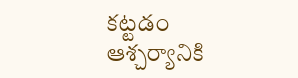కట్టడం ఆశ్చర్యానికి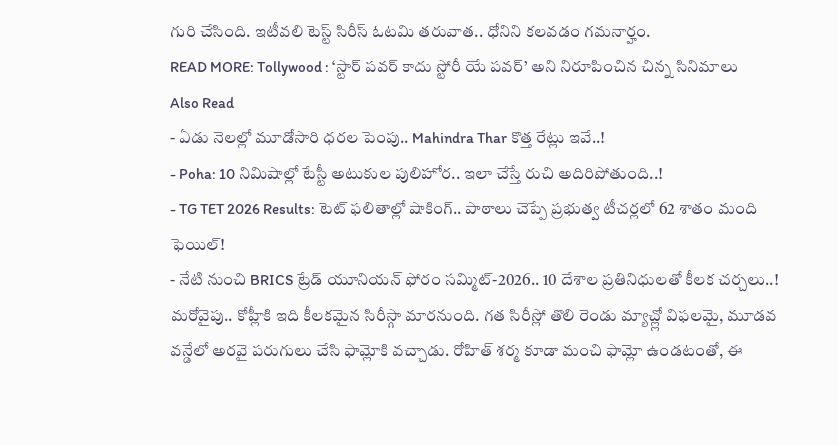గురి చేసింది. ఇటీవలి టెస్ట్ సిరీస్ ఓటమి తరువాత.. ధోనిని కలవడం గమనార్హం.
READ MORE: Tollywood : ‘స్టార్ పవర్ కాదు స్టోరీ యే పవర్’ అని నిరూపించిన చిన్న సినిమాలు
Also Read
- ఏడు నెలల్లో మూడోసారి ధరల పెంపు.. Mahindra Thar కొత్త రేట్లు ఇవే..!
- Poha: 10 నిమిషాల్లో టేస్టీ అటుకుల పులిహోర.. ఇలా చేస్తే రుచి అదిరిపోతుంది..!
- TG TET 2026 Results: టెట్ ఫలితాల్లో షాకింగ్.. పాఠాలు చెప్పే ప్రభుత్వ టీచర్లలో 62 శాతం మంది ఫెయిల్!
- నేటి నుంచి BRICS ట్రేడ్ యూనియన్ ఫోరం సమ్మిట్-2026.. 10 దేశాల ప్రతినిధులతో కీలక చర్చలు..!
మరోవైపు.. కోహ్లీకి ఇది కీలకమైన సిరీస్గా మారనుంది. గత సిరీస్లో తొలి రెండు మ్యాచ్ల్లో విఫలమై, మూడవ వన్డేలో అరవై పరుగులు చేసి ఫామ్లోకి వచ్చాడు. రోహిత్ శర్మ కూడా మంచి ఫామ్లో ఉండటంతో, ఈ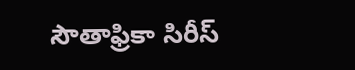సౌతాఫ్రికా సిరీస్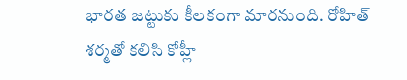భారత జట్టుకు కీలకంగా మారనుంది. రోహిత్ శర్మతో కలిసి కోహ్లీ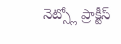నెట్స్లో ప్రాక్టీస్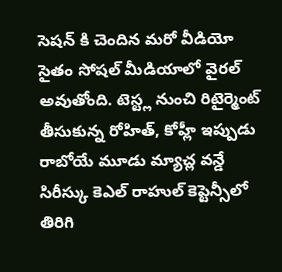సెషన్ కి చెందిన మరో వీడియో సైతం సోషల్ మీడియాలో వైరల్ అవుతోంది. టెస్ట్ల నుంచి రిటైర్మెంట్ తీసుకున్న రోహిత్, కోహ్లీ ఇప్పుడు రాబోయే మూడు మ్యాచ్ల వన్డే సిరీస్కు కెఎల్ రాహుల్ కెప్టెన్సీలో తిరిగి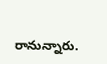రానున్నారు.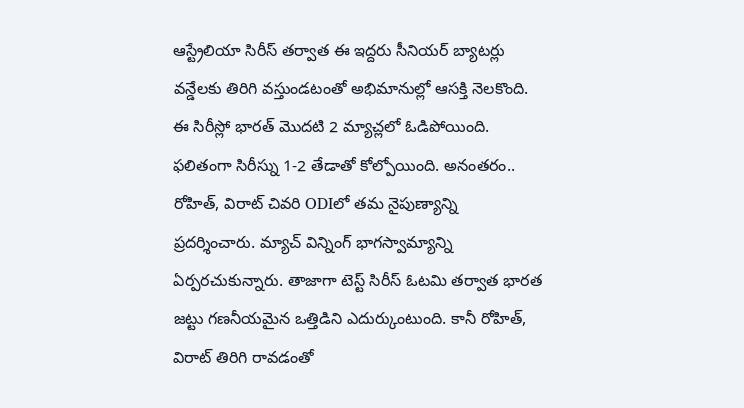ఆస్ట్రేలియా సిరీస్ తర్వాత ఈ ఇద్దరు సీనియర్ బ్యాటర్లు వన్డేలకు తిరిగి వస్తుండటంతో అభిమానుల్లో ఆసక్తి నెలకొంది. ఈ సిరీస్లో భారత్ మొదటి 2 మ్యాచ్లలో ఓడిపోయింది. ఫలితంగా సిరీస్ను 1-2 తేడాతో కోల్పోయింది. అనంతరం.. రోహిత్, విరాట్ చివరి ODIలో తమ నైపుణ్యాన్ని ప్రదర్శించారు. మ్యాచ్ విన్నింగ్ భాగస్వామ్యాన్ని ఏర్పరచుకున్నారు. తాజాగా టెస్ట్ సిరీస్ ఓటమి తర్వాత భారత జట్టు గణనీయమైన ఒత్తిడిని ఎదుర్కుంటుంది. కానీ రోహిత్, విరాట్ తిరిగి రావడంతో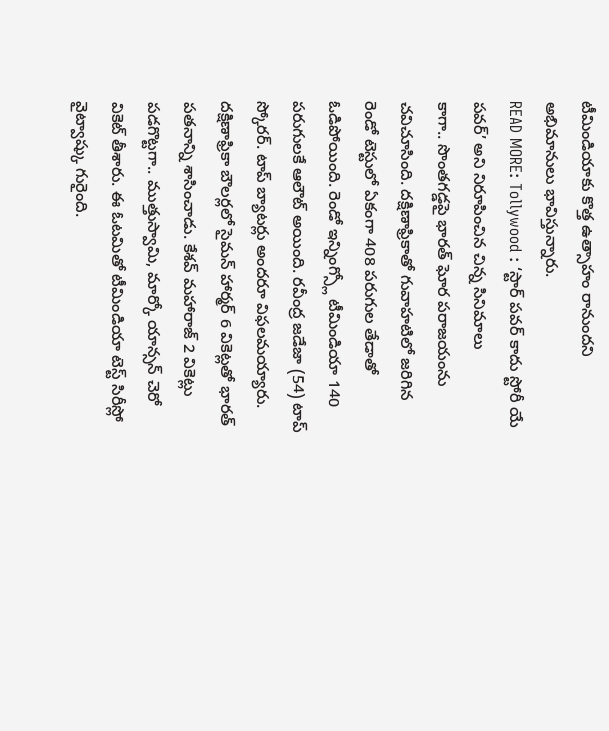టీమిండియాకు కొత్త ఉత్సాహం రానుందని అభిమానులు భావిస్తున్నారు.
READ MORE: Tollywood : ‘స్టార్ పవర్ కాదు స్టోరీ యే పవర్’ అని నిరూపించిన చిన్న సినిమాలు
కాగా.. సొంతగడ్డపై భారత్ ఘోర పరాజయంను చవిచూసింది. దక్షిణాఫ్రికాతో గువాహటిలో జరిగిన రెండో టెస్టులో ఏకంగా 408 పరుగుల తేడాతో ఓడిపోయింది. రెండో ఇన్నింగ్స్లో టీమిండియా 140 పరుగులకే ఆలౌట్ అయింది. రవీంద్ర జడేజా (54) టాప్ స్కోరర్. టాప్ బ్యాటర్లు అందరూ విఫలమయ్యారు. దక్షిణాఫ్రికా బౌలర్లలో సైమన్ హార్మర్ 6 వికెట్లతో భారత్ పతనాన్ని శాసించాడు. కేశవ్ మహారాజ్ 2 వికెట్లు పడగొట్టగా.. ముత్తుస్వామి, మార్కో యాన్సన్ చెరో వికెట్ తీశారు. ఈ ఓటమితో టీమిండియా టెస్ట్ సిరీస్లో వైట్వాష్కు గురైంది.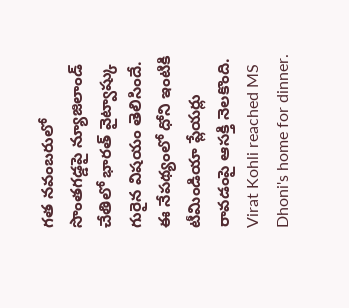గత నవంబరులో సొంతగడ్డపై న్యూజిలాండ్ చేతిలో భారత్ వైట్వాష్కు గురైన విషయం తెలిసిందే. ఈ నేపథ్యంలో ధోని ఇంటికి టీమిండియా ప్లేయర్లు రావడంపై ఆసక్తి నెలకొంది.
Virat Kohli reached MS Dhoni's home for dinner.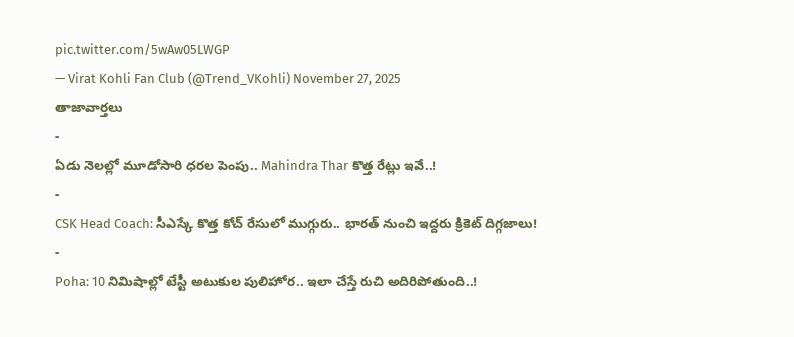pic.twitter.com/5wAw05LWGP
— Virat Kohli Fan Club (@Trend_VKohli) November 27, 2025
తాజావార్తలు
-
ఏడు నెలల్లో మూడోసారి ధరల పెంపు.. Mahindra Thar కొత్త రేట్లు ఇవే..!
-
CSK Head Coach: సీఎస్కే కొత్త కోచ్ రేసులో ముగ్గురు.. భారత్ నుంచి ఇద్దరు క్రికెట్ దిగ్గజాలు!
-
Poha: 10 నిమిషాల్లో టేస్టీ అటుకుల పులిహోర.. ఇలా చేస్తే రుచి అదిరిపోతుంది..!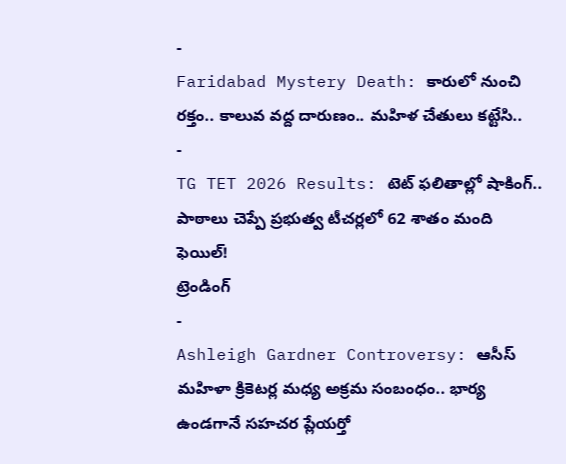-
Faridabad Mystery Death: కారులో నుంచి రక్తం.. కాలువ వద్ద దారుణం.. మహిళ చేతులు కట్టేసి..
-
TG TET 2026 Results: టెట్ ఫలితాల్లో షాకింగ్.. పాఠాలు చెప్పే ప్రభుత్వ టీచర్లలో 62 శాతం మంది ఫెయిల్!
ట్రెండింగ్
-
Ashleigh Gardner Controversy: ఆసీస్ మహిళా క్రికెటర్ల మధ్య అక్రమ సంబంధం.. భార్య ఉండగానే సహచర ప్లేయర్తో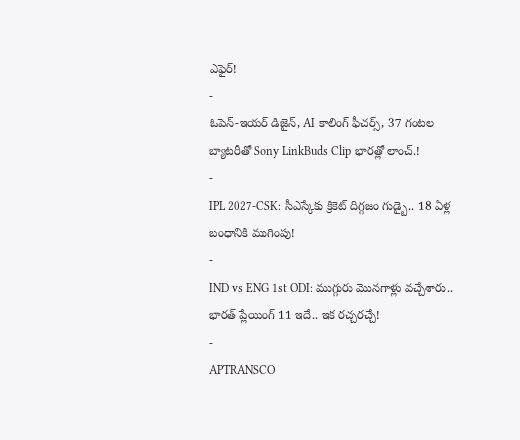ఎఫైర్!
-
ఓపెన్-ఇయర్ డిజైన్, AI కాలింగ్ ఫీచర్స్, 37 గంటల బ్యాటరీతో Sony LinkBuds Clip భారత్లో లాంచ్.!
-
IPL 2027-CSK: సీఎస్కేకు క్రికెట్ దిగ్గజం గుడ్బై.. 18 ఏళ్ల బంధానికి ముగింపు!
-
IND vs ENG 1st ODI: ముగ్గురు మొనగాళ్లు వచ్చేశారు.. భారత్ ప్లేయింగ్ 11 ఇదే.. ఇక రచ్చరచ్చే!
-
APTRANSCO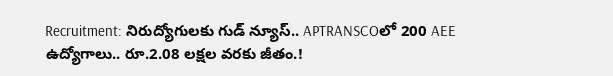Recruitment: నిరుద్యోగులకు గుడ్ న్యూస్.. APTRANSCOలో 200 AEE ఉద్యోగాలు.. రూ.2.08 లక్షల వరకు జీతం.!